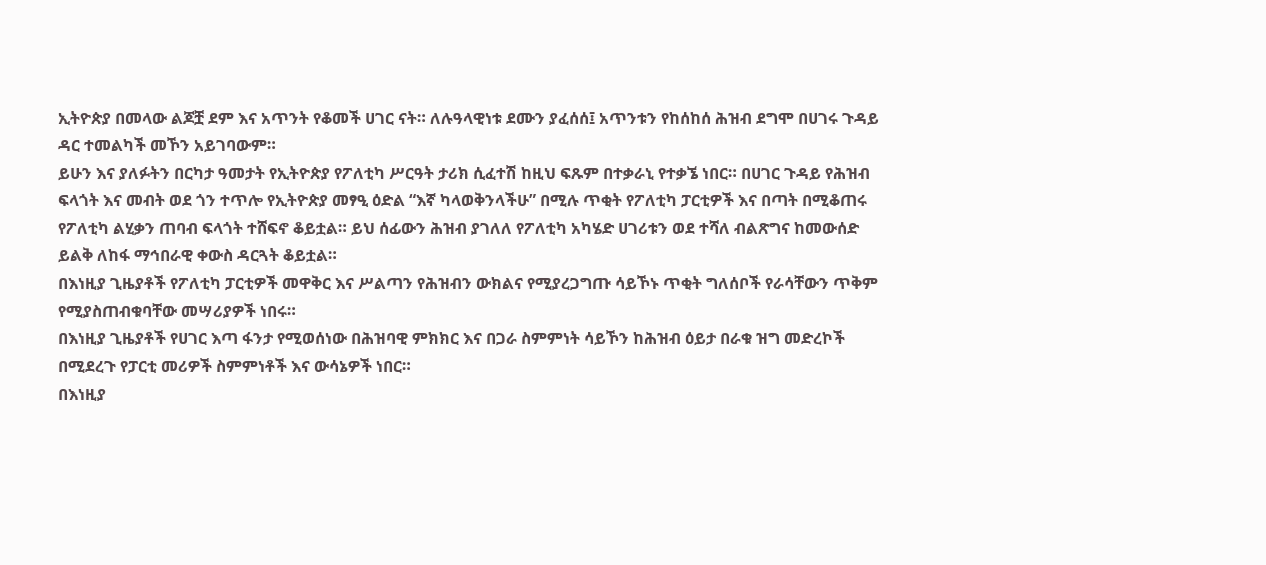ኢትዮጵያ በመላው ልጆቿ ደም እና አጥንት የቆመች ሀገር ናት። ለሉዓላዊነቱ ደሙን ያፈሰሰ፤ አጥንቱን የከሰከሰ ሕዝብ ደግሞ በሀገሩ ጉዳይ ዳር ተመልካች መኾን አይገባውም።
ይሁን እና ያለፉትን በርካታ ዓመታት የኢትዮጵያ የፖለቲካ ሥርዓት ታሪክ ሲፈተሽ ከዚህ ፍጹም በተቃራኒ የተቃኜ ነበር። በሀገር ጉዳይ የሕዝብ ፍላጎት እና መብት ወደ ጎን ተጥሎ የኢትዮጵያ መፃዒ ዕድል “እኛ ካላወቅንላችሁ” በሚሉ ጥቂት የፖለቲካ ፓርቲዎች እና በጣት በሚቆጠሩ የፖለቲካ ልሂቃን ጠባብ ፍላጎት ተሸፍኖ ቆይቷል። ይህ ሰፊውን ሕዝብ ያገለለ የፖለቲካ አካሄድ ሀገሪቱን ወደ ተሻለ ብልጽግና ከመውሰድ ይልቅ ለከፋ ማኅበራዊ ቀውስ ዳርጓት ቆይቷል።
በእነዚያ ጊዜያቶች የፖለቲካ ፓርቲዎች መዋቅር እና ሥልጣን የሕዝብን ውክልና የሚያረጋግጡ ሳይኾኑ ጥቂት ግለሰቦች የራሳቸውን ጥቅም የሚያስጠብቁባቸው መሣሪያዎች ነበሩ።
በእነዚያ ጊዜያቶች የሀገር እጣ ፋንታ የሚወሰነው በሕዝባዊ ምክክር እና በጋራ ስምምነት ሳይኾን ከሕዝብ ዕይታ በራቁ ዝግ መድረኮች በሚደረጉ የፓርቲ መሪዎች ስምምነቶች እና ውሳኔዎች ነበር።
በእነዚያ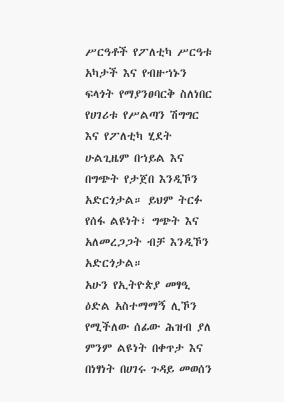ሥርዓቶች የፖለቲካ ሥርዓቱ አካታች እና የብዙኀኑን ፍላጎት የማያንፀባርቅ ስለነበር የሀገሪቱ የሥልጣን ሽግግር እና የፖለቲካ ሂደት ሁልጊዜም በኀይል እና በግጭት የታጀበ እንዲኾን አድርጎታል። ይህም ትርፉ የሰፋ ልዩነት፣ ግጭት እና አለመረጋጋት ብቻ እንዲኾን አድርጎታል።
አሁን የኢትዮጵያ መፃዒ ዕድል አስተማማኝ ሊኾን የሚችለው ሰፊው ሕዝብ ያለ ምንም ልዩነት በቀጥታ እና በነፃነት በሀገሩ ጉዳይ መወሰን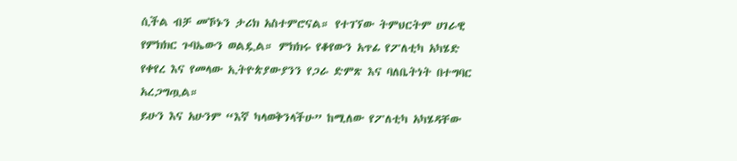ሲችል ብቻ መኾኑን ታሪክ አስተምሮናል። የተገኘው ትምህርትም ሀገራዊ የምክክር ጉባኤውን ወልዷል። ምክክሩ የቆየውን አጥፊ የፖለቲካ አካሄድ የቀየረ እና የመላው ኢትዮጵያውያንን የጋራ ድምጽ እና ባለቤትነት በተግባር አረጋግጧል።
ይሁን እና አሁንም “እኛ ካላወቅንላችሁ” ከሚለው የፖለቲካ አካሄዳቸው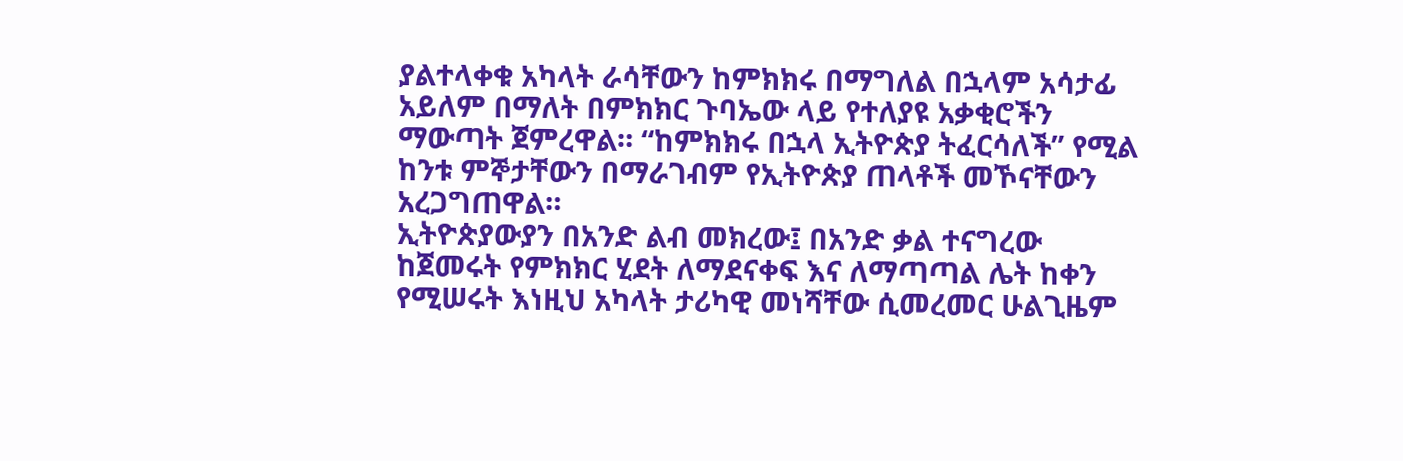ያልተላቀቁ አካላት ራሳቸውን ከምክክሩ በማግለል በኋላም አሳታፊ አይለም በማለት በምክክር ጉባኤው ላይ የተለያዩ አቃቂሮችን ማውጣት ጀምረዋል። “ከምክክሩ በኋላ ኢትዮጵያ ትፈርሳለች” የሚል ከንቱ ምኞታቸውን በማራገብም የኢትዮጵያ ጠላቶች መኾናቸውን አረጋግጠዋል።
ኢትዮጵያውያን በአንድ ልብ መክረው፤ በአንድ ቃል ተናግረው ከጀመሩት የምክክር ሂደት ለማደናቀፍ እና ለማጣጣል ሌት ከቀን የሚሠሩት እነዚህ አካላት ታሪካዊ መነሻቸው ሲመረመር ሁልጊዜም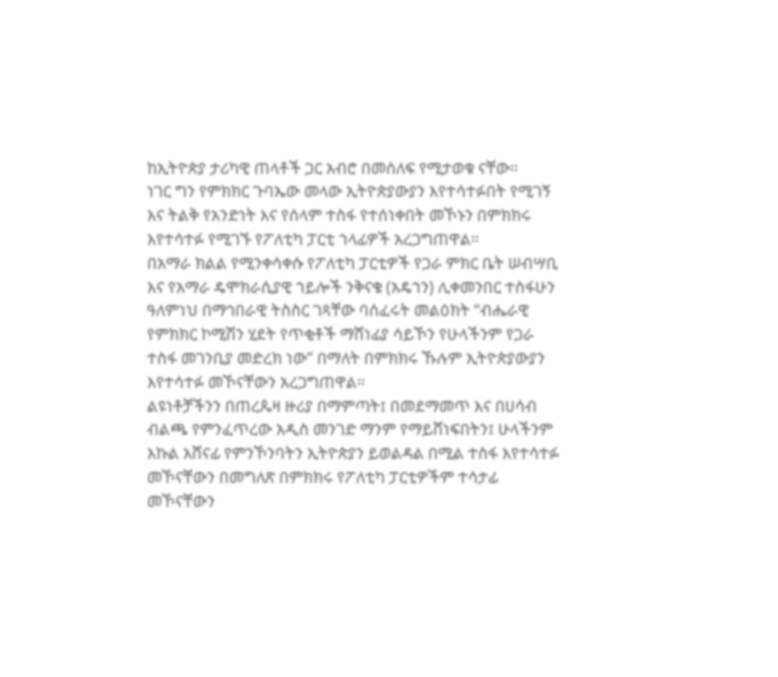ከኢትዮጵያ ታሪካዊ ጠላቶች ጋር አብሮ በመሰለፍ የሚታወቁ ናቸው።
ነገር ግን የምክክር ጉባኤው መላው ኢትዮጵያውያን እየተሳተፉበት የሚገኝ እና ትልቅ የአንድነት እና የሰላም ተስፋ የተሰነቀበት መኾኑን በምክክሩ እየተሳተፉ የሚገኙ የፖለቲካ ፓርቲ ኀላፊዎች አረጋግጠዋል።
በአማራ ክልል የሚንቀሳቀሱ የፖለቲካ ፓርቲዎች የጋራ ምክር ቤት ሠብሣቢ እና የአማራ ዴሞክራሲያዊ ኀይሎች ንቅናቄ (አዴኀን) ሊቀመንበር ተስፋሁን ዓለምነህ በማኅበራዊ ትስስር ገጻቸው ባሰፈሩት መልዕክት “ብሔራዊ የምክክር ኮሚሽን ሂደት የጥቂቶች ማሸነፊያ ሳይኾን የሁላችንም የጋራ ተስፋ መገንቢያ መድረክ ነው” በማለት በምክክሩ ኹሉም ኢትዮጵያውያን እየተሳተፉ መኾናቸውን አረጋግጠዋል።
ልዩነቶቻችንን በጠረጴዛ ዙሪያ በማምጣት፤ በመደማመጥ እና በሀሳብ ብልጫ የምንፈጥረው አዲስ መንገድ ማንም የማይሸነፍበትን፤ ሁላችንም እኩል አሸናፊ የምንኾንባትን ኢትዮጵያን ይወልዳል በሚል ተስፋ እየተሳተፉ መኾናቸውን በመግለጽ በምክክሩ የፖለቲካ ፓርቲዎችም ተሳታፊ መኾናቸውን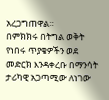አረጋግጠዋል።
በምክክሩ በትግል ወቅት የነበሩ ጥያቄዎችን ወደ መድርክ እንዳቀረቡ በማንሳት ታሪካዊ አጋጣሚው ለነገው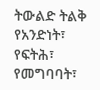ትውልድ ትልቅ የአንድነት፣ የፍትሕ፣ የመግባባት፣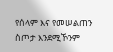የሰላም እና የመሠልጠን ስጦታ እንደሚኾንም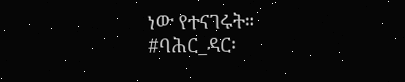ነው የተናገሩት።
#ባሕር_ዳር፡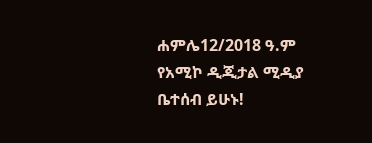ሐምሌ12/2018 ዓ.ም
የአሚኮ ዲጂታል ሚዲያ ቤተሰብ ይሁኑ!